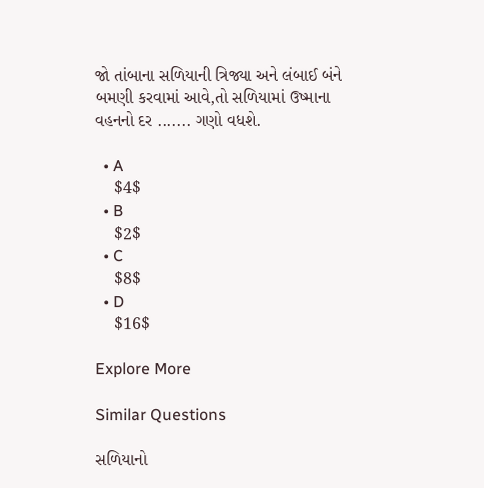જો તાંબાના સળિયાની ત્રિજ્યા અને લંબાઈ બંને બમણી કરવામાં આવે,તો સળિયામાં ઉષ્માના વહનનો દર ....... ગણો વધશે.

  • A
    $4$
  • B
    $2$
  • C
    $8$
  • D
    $16$

Explore More

Similar Questions

સળિયાનો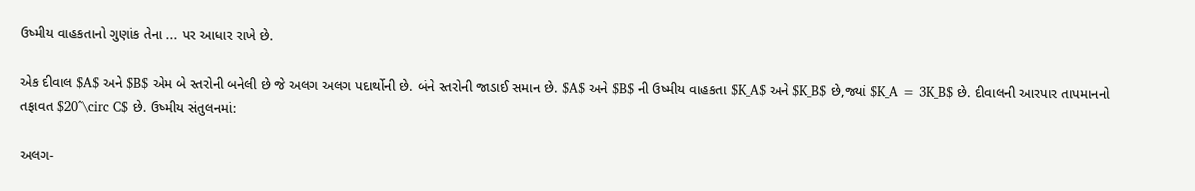ઉષ્મીય વાહકતાનો ગુણાંક તેના ... પર આધાર રાખે છે.

એક દીવાલ $A$ અને $B$ એમ બે સ્તરોની બનેલી છે જે અલગ અલગ પદાર્થોની છે. બંને સ્તરોની જાડાઈ સમાન છે. $A$ અને $B$ ની ઉષ્મીય વાહકતા $K_A$ અને $K_B$ છે,જ્યાં $K_A = 3K_B$ છે. દીવાલની આરપાર તાપમાનનો તફાવત $20^\circ C$ છે. ઉષ્મીય સંતુલનમાં:

અલગ-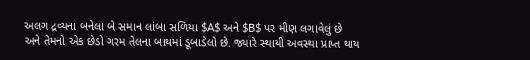અલગ દ્રવ્યના બનેલા બે સમાન લાંબા સળિયા $A$ અને $B$ પર મીણ લગાવેલું છે અને તેમનો એક છેડો ગરમ તેલના બાથમાં ડૂબાડેલો છે. જ્યારે સ્થાયી અવસ્થા પ્રાપ્ત થાય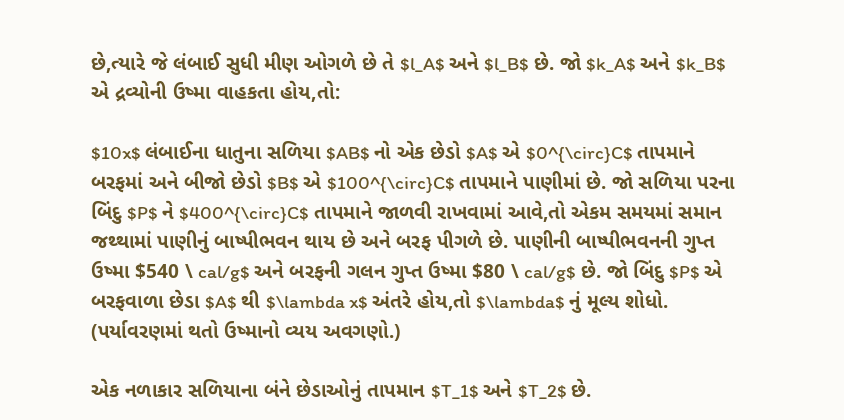છે,ત્યારે જે લંબાઈ સુધી મીણ ઓગળે છે તે $l_A$ અને $l_B$ છે. જો $k_A$ અને $k_B$ એ દ્રવ્યોની ઉષ્મા વાહકતા હોય,તો:

$10x$ લંબાઈના ધાતુના સળિયા $AB$ નો એક છેડો $A$ એ $0^{\circ}C$ તાપમાને બરફમાં અને બીજો છેડો $B$ એ $100^{\circ}C$ તાપમાને પાણીમાં છે. જો સળિયા પરના બિંદુ $P$ ને $400^{\circ}C$ તાપમાને જાળવી રાખવામાં આવે,તો એકમ સમયમાં સમાન જથ્થામાં પાણીનું બાષ્પીભવન થાય છે અને બરફ પીગળે છે. પાણીની બાષ્પીભવનની ગુપ્ત ઉષ્મા $540 \ cal/g$ અને બરફની ગલન ગુપ્ત ઉષ્મા $80 \ cal/g$ છે. જો બિંદુ $P$ એ બરફવાળા છેડા $A$ થી $\lambda x$ અંતરે હોય,તો $\lambda$ નું મૂલ્ય શોધો. (પર્યાવરણમાં થતો ઉષ્માનો વ્યય અવગણો.)

એક નળાકાર સળિયાના બંને છેડાઓનું તાપમાન $T_1$ અને $T_2$ છે.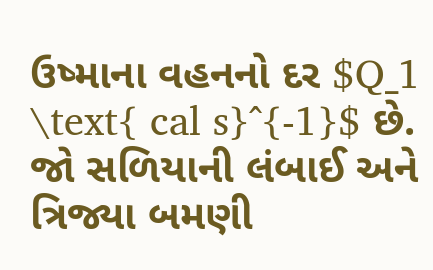ઉષ્માના વહનનો દર $Q_1 \text{ cal s}^{-1}$ છે. જો સળિયાની લંબાઈ અને ત્રિજ્યા બમણી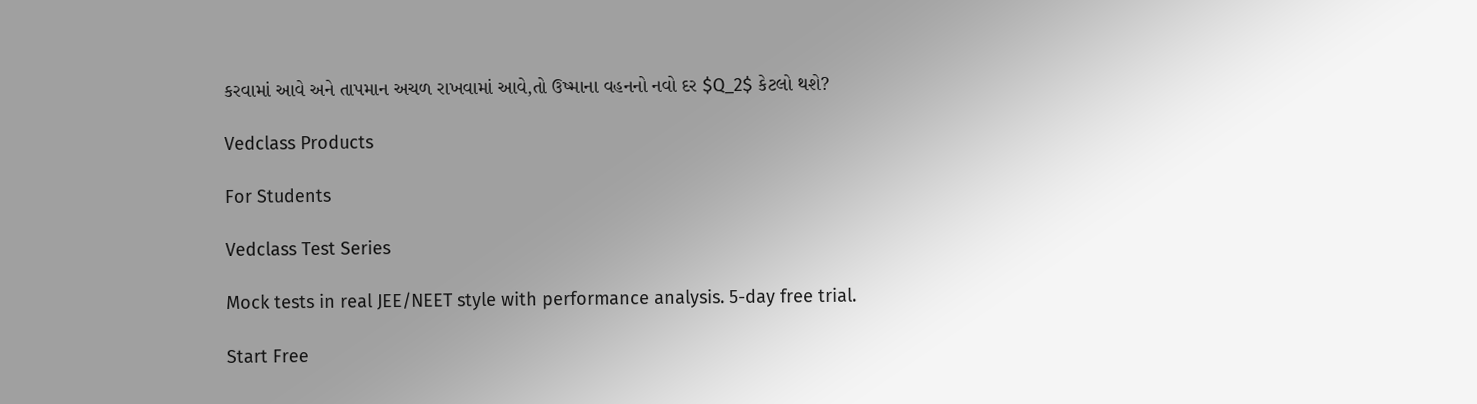કરવામાં આવે અને તાપમાન અચળ રાખવામાં આવે,તો ઉષ્માના વહનનો નવો દર $Q_2$ કેટલો થશે?

Vedclass Products

For Students

Vedclass Test Series

Mock tests in real JEE/NEET style with performance analysis. 5-day free trial.

Start Free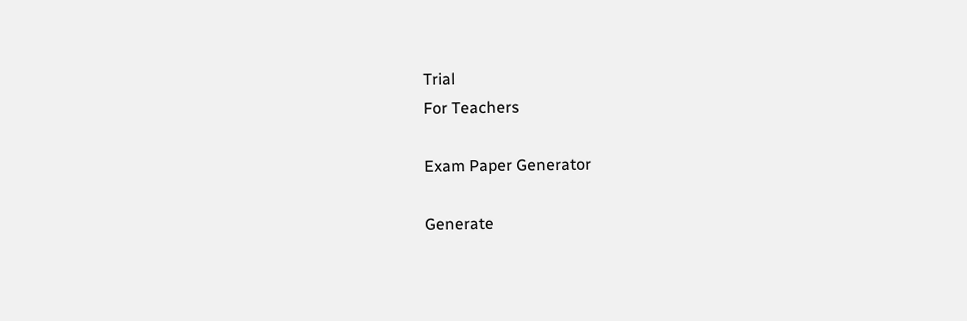Trial
For Teachers

Exam Paper Generator

Generate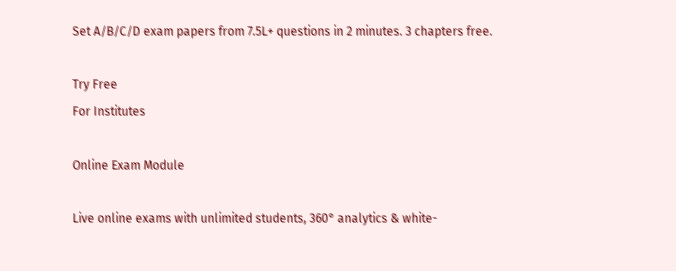Set A/B/C/D exam papers from 7.5L+ questions in 2 minutes. 3 chapters free.

Try Free
For Institutes

Online Exam Module

Live online exams with unlimited students, 360° analytics & white-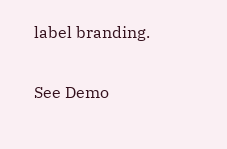label branding.

See Demo